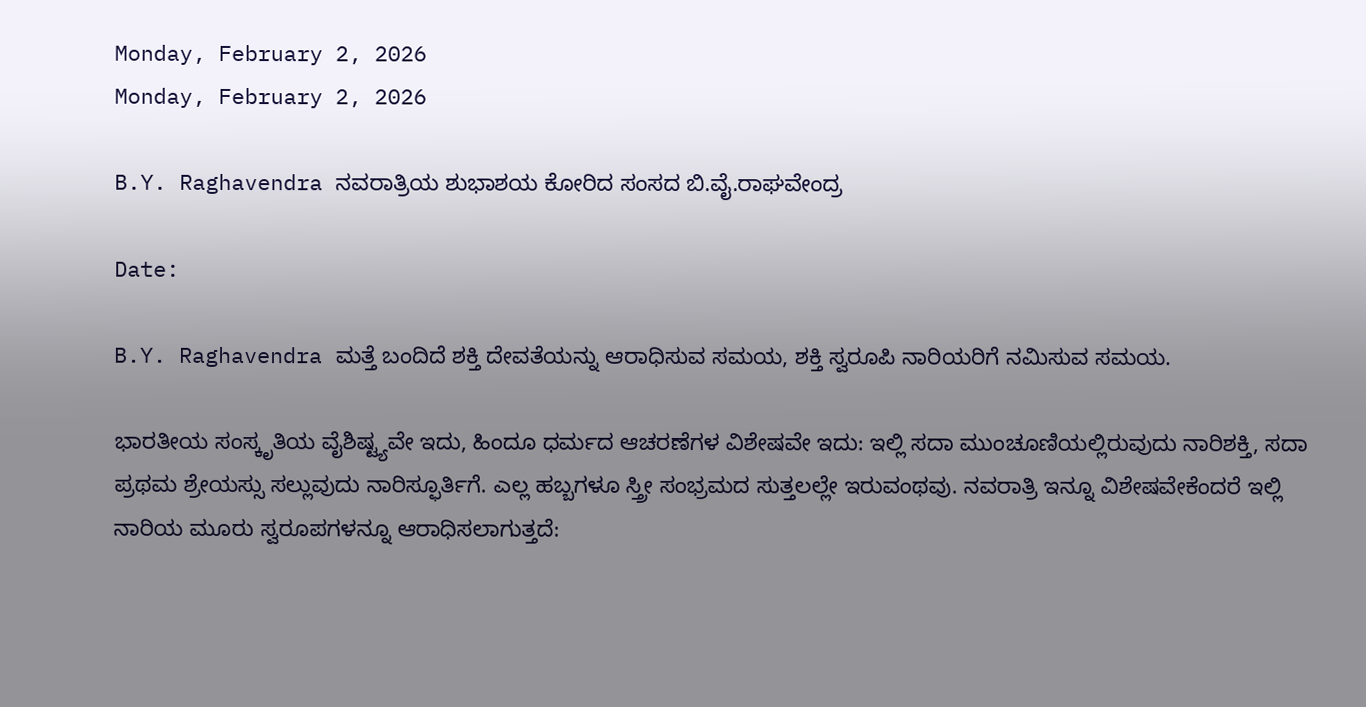Monday, February 2, 2026
Monday, February 2, 2026

B.Y. Raghavendra ನವರಾತ್ರಿಯ ಶುಭಾಶಯ ಕೋರಿದ ಸಂಸದ ಬಿ.ವೈ.ರಾಘವೇಂದ್ರ

Date:

B.Y. Raghavendra ಮತ್ತೆ ಬಂದಿದೆ ಶಕ್ತಿ ದೇವತೆಯನ್ನು ಆರಾಧಿಸುವ ಸಮಯ, ಶಕ್ತಿ ಸ್ವರೂಪಿ ನಾರಿಯರಿಗೆ ನಮಿಸುವ ಸಮಯ.

ಭಾರತೀಯ ಸಂಸ್ಕೃತಿಯ ವೈಶಿಷ್ಟ್ಯವೇ ಇದು, ಹಿಂದೂ ಧರ್ಮದ ಆಚರಣೆಗಳ ವಿಶೇಷವೇ ಇದು: ಇಲ್ಲಿ ಸದಾ ಮುಂಚೂಣಿಯಲ್ಲಿರುವುದು ನಾರಿಶಕ್ತಿ, ಸದಾ ಪ್ರಥಮ ಶ್ರೇಯಸ್ಸು ಸಲ್ಲುವುದು ನಾರಿಸ್ಫೂರ್ತಿಗೆ. ಎಲ್ಲ ಹಬ್ಬಗಳೂ ಸ್ತ್ರೀ ಸಂಭ್ರಮದ ಸುತ್ತಲಲ್ಲೇ ಇರುವಂಥವು. ನವರಾತ್ರಿ ಇನ್ನೂ ವಿಶೇಷವೇಕೆಂದರೆ ಇಲ್ಲಿ ನಾರಿಯ ಮೂರು ಸ್ವರೂಪಗಳನ್ನೂ ಆರಾಧಿಸಲಾಗುತ್ತದೆ: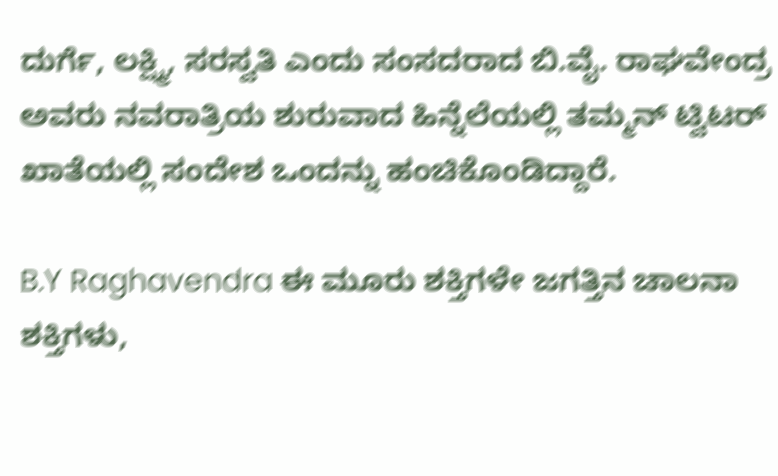ದುರ್ಗೆ, ಲಕ್ಷ್ಮಿ, ಸರಸ್ವತಿ ಎಂದು ಸಂಸದರಾದ ಬಿ.ವೈ. ರಾಘವೇಂದ್ರ ಅವರು ನವರಾತ್ರಿಯ ಶುರುವಾದ ಹಿನ್ನೆಲೆಯಲ್ಲಿ ತಮ್ಮನ್ ಟ್ವಿಟರ್ ಖಾತೆಯಲ್ಲಿ ಸಂದೇಶ ಒಂದನ್ನು ಹಂಚಿಕೊಂಡಿದ್ದಾರೆ.

B.Y Raghavendra ಈ ಮೂರು ಶಕ್ತಿಗಳೇ ಜಗತ್ತಿನ ಚಾಲನಾ ಶಕ್ತಿಗಳು,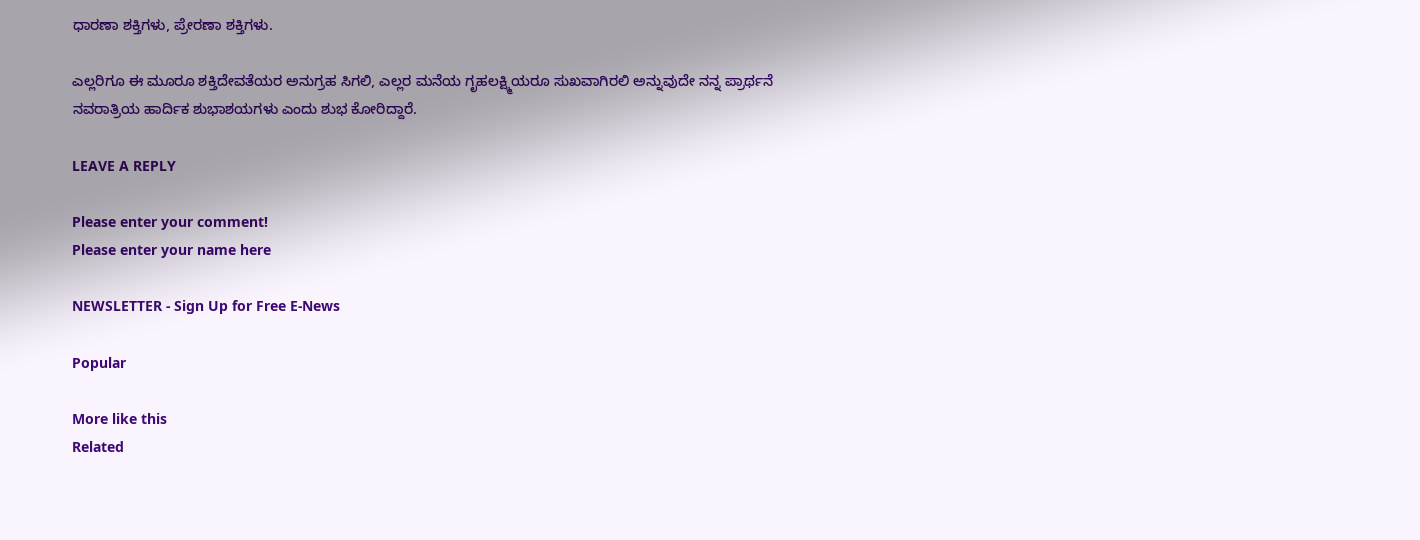ಧಾರಣಾ ಶಕ್ತಿಗಳು, ಪ್ರೇರಣಾ ಶಕ್ತಿಗಳು.

ಎಲ್ಲರಿಗೂ ಈ ಮೂರೂ ಶಕ್ತಿದೇವತೆಯರ ಅನುಗ್ರಹ ಸಿಗಲಿ, ಎಲ್ಲರ ಮನೆಯ ಗೃಹಲಕ್ಷ್ಮಿಯರೂ ಸುಖವಾಗಿರಲಿ ಅನ್ನುವುದೇ ನನ್ನ ಪ್ರಾರ್ಥನೆ
ನವರಾತ್ರಿಯ ಹಾರ್ದಿಕ ಶುಭಾಶಯಗಳು ಎಂದು ಶುಭ ಕೋರಿದ್ದಾರೆ.

LEAVE A REPLY

Please enter your comment!
Please enter your name here

NEWSLETTER - Sign Up for Free E-News

Popular

More like this
Related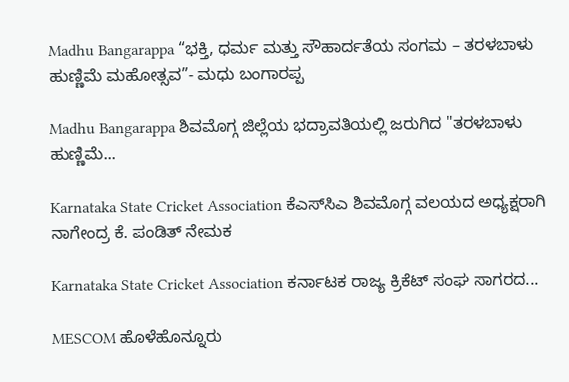Madhu Bangarappa “ಭಕ್ತಿ, ಧರ್ಮ ಮತ್ತು ಸೌಹಾರ್ದತೆಯ ಸಂಗಮ – ತರಳಬಾಳು ಹುಣ್ಣಿಮೆ ಮಹೋತ್ಸವ”- ಮಧು ಬಂಗಾರಪ್ಪ

Madhu Bangarappa ಶಿವಮೊಗ್ಗ ಜಿಲ್ಲೆಯ ಭದ್ರಾವತಿಯಲ್ಲಿ ಜರುಗಿದ "ತರಳಬಾಳು ಹುಣ್ಣಿಮೆ...

Karnataka State Cricket Association ಕೆಎಸ್‌ಸಿಎ ಶಿವಮೊಗ್ಗ ವಲಯದ ಅಧ್ಯಕ್ಷರಾಗಿ ನಾಗೇಂದ್ರ ಕೆ. ಪಂಡಿತ್ ನೇಮಕ

Karnataka State Cricket Association ಕರ್ನಾಟಕ ರಾಜ್ಯ ಕ್ರಿಕೆಟ್ ಸಂಘ ಸಾಗರದ...

MESCOM ಹೊಳೆಹೊನ್ನೂರು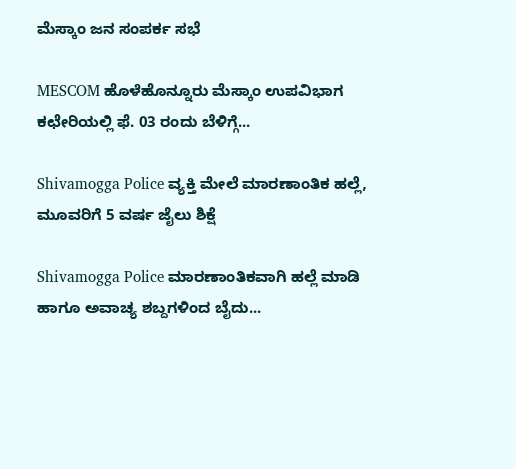ಮೆಸ್ಕಾಂ ಜನ ಸಂಪರ್ಕ ಸಭೆ

MESCOM ಹೊಳೆಹೊನ್ನೂರು ಮೆಸ್ಕಾಂ ಉಪವಿಭಾಗ ಕಛೇರಿಯಲ್ಲಿ ಫೆ. 03 ರಂದು ಬೆಳಿಗ್ಗೆ...

Shivamogga Police ವ್ಯಕ್ತಿ ಮೇಲೆ ಮಾರಣಾಂತಿಕ ಹಲ್ಲೆ, ಮೂವರಿಗೆ 5 ವರ್ಷ ಜೈಲು ಶಿಕ್ಷೆ

Shivamogga Police ಮಾರಣಾಂತಿಕವಾಗಿ ಹಲ್ಲೆ ಮಾಡಿ ಹಾಗೂ ಅವಾಚ್ಯ ಶಬ್ದಗಳಿಂದ ಬೈದು...